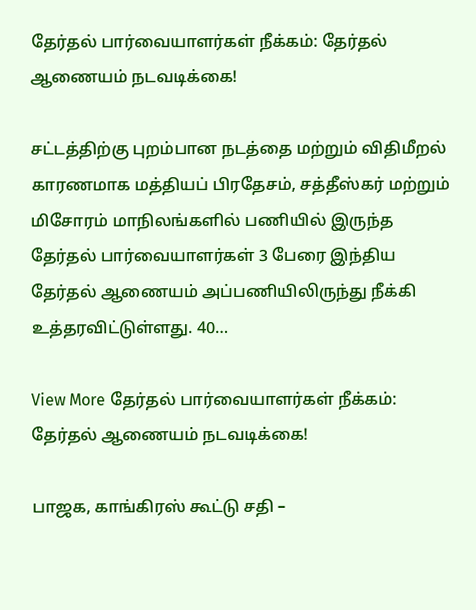தேர்தல் பார்வையாளர்கள் நீக்கம்: தேர்தல் ஆணையம் நடவடிக்கை!

சட்டத்திற்கு புறம்பான நடத்தை மற்றும் விதிமீறல் காரணமாக மத்தியப் பிரதேசம், சத்தீஸ்கர் மற்றும் மிசோரம் மாநிலங்களில் பணியில் இருந்த தேர்தல் பார்வையாளர்கள் 3 பேரை இந்திய தேர்தல் ஆணையம் அப்பணியிலிருந்து நீக்கி உத்தரவிட்டுள்ளது. 40…

View More தேர்தல் பார்வையாளர்கள் நீக்கம்: தேர்தல் ஆணையம் நடவடிக்கை!

பாஜக, காங்கிரஸ் கூட்டு சதி –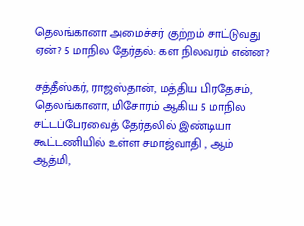தெலங்கானா அமைச்சர் குற்றம் சாட்டுவது ஏன்? 5 மாநில தேர்தல்: கள நிலவரம் என்ன?

சத்தீஸ்கர், ராஜஸ்தான், மத்திய பிரதேசம், தெலங்கானா, மிசோரம் ஆகிய 5 மாநில சட்டப்பேரவைத் தேர்தலில் இண்டியா கூட்டணியில் உள்ள சமாஜ்வாதி , ஆம் ஆத்மி,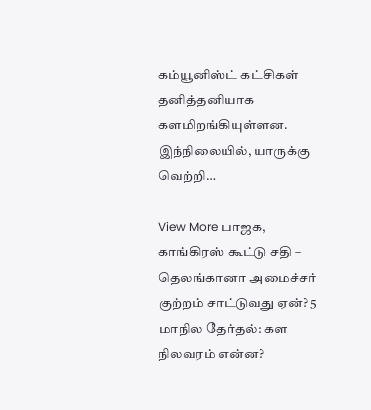கம்யூனிஸ்ட் கட்சிகள் தனித்தனியாக களமிறங்கியுள்ளன. இந்நிலையில், யாருக்கு வெற்றி…

View More பாஜக, காங்கிரஸ் கூட்டு சதி – தெலங்கானா அமைச்சர் குற்றம் சாட்டுவது ஏன்? 5 மாநில தேர்தல்: கள நிலவரம் என்ன?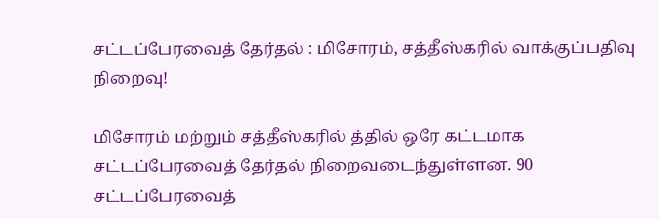சட்டப்பேரவைத் தேர்தல் : மிசோரம், சத்தீஸ்கரில் வாக்குப்பதிவு நிறைவு!

மிசோரம் மற்றும் சத்தீஸ்கரில் த்தில் ஒரே கட்டமாக சட்டப்பேரவைத் தேர்தல் நிறைவடைந்துள்ளன. 90 சட்டப்பேரவைத்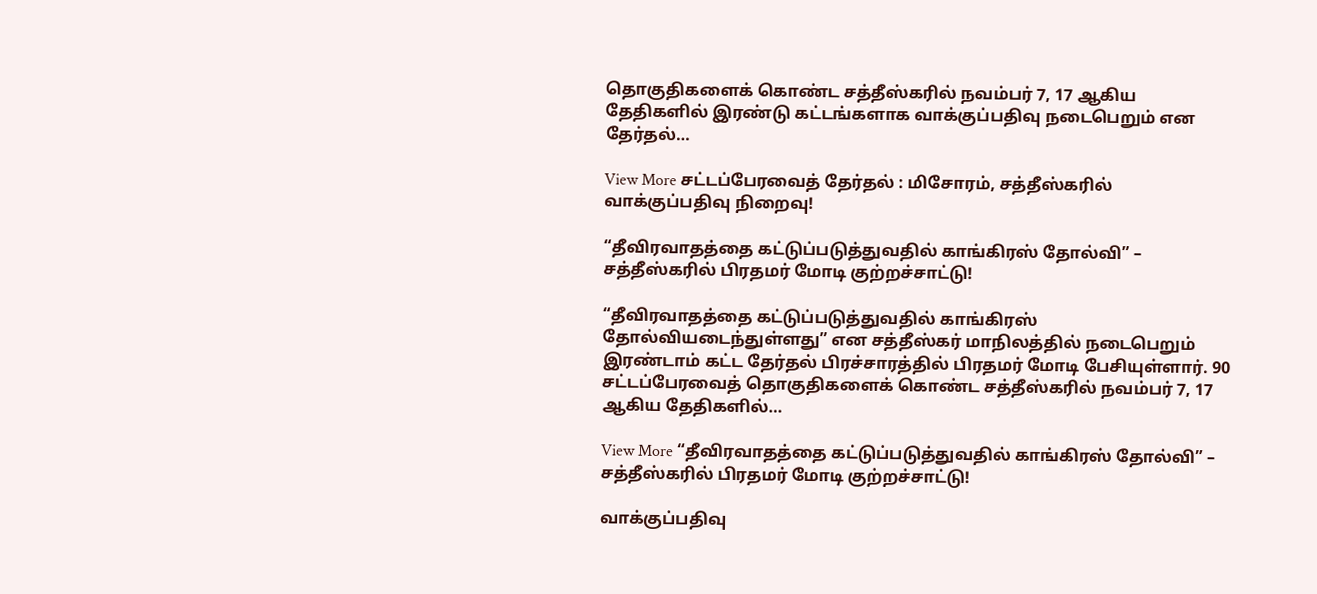தொகுதிகளைக் கொண்ட சத்தீஸ்கரில் நவம்பர் 7, 17 ஆகிய தேதிகளில் இரண்டு கட்டங்களாக வாக்குப்பதிவு நடைபெறும் என தேர்தல்…

View More சட்டப்பேரவைத் தேர்தல் : மிசோரம், சத்தீஸ்கரில் வாக்குப்பதிவு நிறைவு!

“தீவிரவாதத்தை கட்டுப்படுத்துவதில் காங்கிரஸ் தோல்வி” – சத்தீஸ்கரில் பிரதமர் மோடி குற்றச்சாட்டு!

“தீவிரவாதத்தை கட்டுப்படுத்துவதில் காங்கிரஸ் தோல்வியடைந்துள்ளது” என சத்தீஸ்கர் மாநிலத்தில் நடைபெறும்  இரண்டாம் கட்ட தேர்தல் பிரச்சாரத்தில் பிரதமர் மோடி பேசியுள்ளார். 90 சட்டப்பேரவைத் தொகுதிகளைக் கொண்ட சத்தீஸ்கரில் நவம்பர் 7, 17 ஆகிய தேதிகளில்…

View More “தீவிரவாதத்தை கட்டுப்படுத்துவதில் காங்கிரஸ் தோல்வி” – சத்தீஸ்கரில் பிரதமர் மோடி குற்றச்சாட்டு!

வாக்குப்பதிவு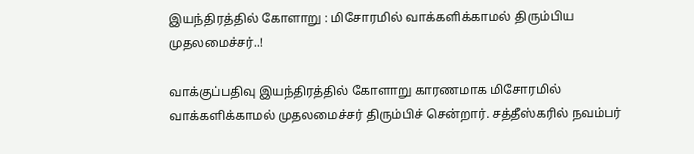இயந்திரத்தில் கோளாறு : மிசோரமில் வாக்களிக்காமல் திரும்பிய முதலமைச்சர்..!

வாக்குப்பதிவு இயந்திரத்தில் கோளாறு காரணமாக மிசோரமில் வாக்களிக்காமல் முதலமைச்சர் திரும்பிச் சென்றார். சத்தீஸ்கரில் நவம்பர்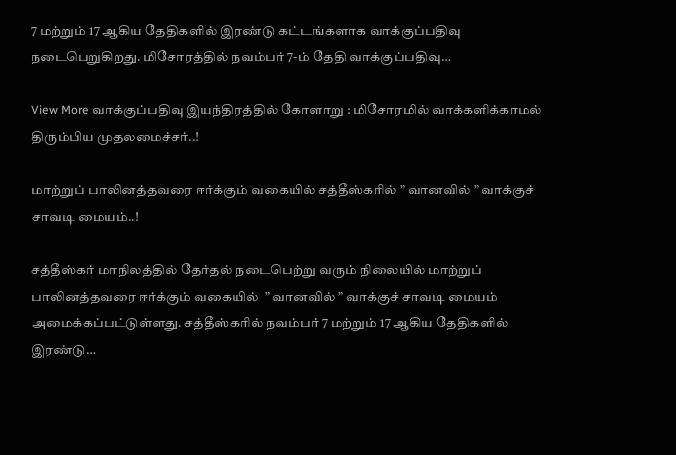7 மற்றும் 17 ஆகிய தேதிகளில் இரண்டு கட்டங்களாக வாக்குப்பதிவு நடைபெறுகிறது. மிசோரத்தில் நவம்பர் 7-ம் தேதி வாக்குப்பதிவு…

View More வாக்குப்பதிவு இயந்திரத்தில் கோளாறு : மிசோரமில் வாக்களிக்காமல் திரும்பிய முதலமைச்சர்..!

மாற்றுப் பாலினத்தவரை ஈர்க்கும் வகையில் சத்தீஸ்கரில் ” வானவில் ” வாக்குச் சாவடி மையம்..!

சத்தீஸ்கர் மாநிலத்தில் தேர்தல் நடைபெற்று வரும் நிலையில் மாற்றுப் பாலினத்தவரை ஈர்க்கும் வகையில்  ” வானவில் ” வாக்குச் சாவடி மையம் அமைக்கப்பட்டுள்ளது. சத்தீஸ்கரில் நவம்பர் 7 மற்றும் 17 ஆகிய தேதிகளில் இரண்டு…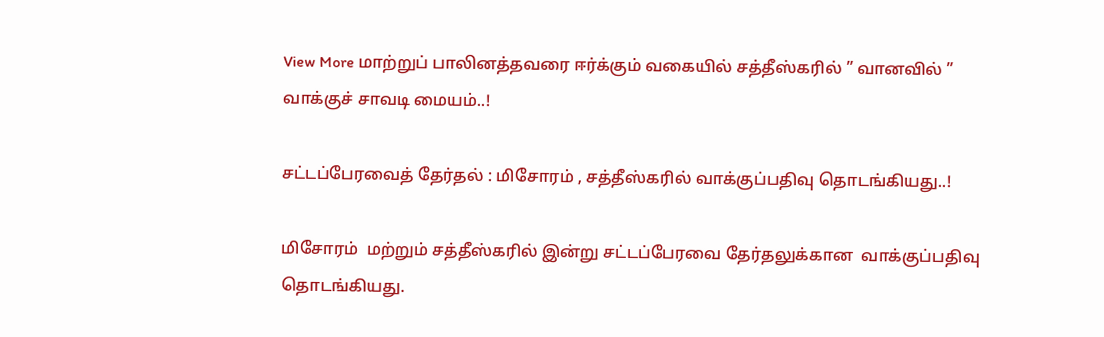View More மாற்றுப் பாலினத்தவரை ஈர்க்கும் வகையில் சத்தீஸ்கரில் ” வானவில் ” வாக்குச் சாவடி மையம்..!

சட்டப்பேரவைத் தேர்தல் : மிசோரம் , சத்தீஸ்கரில் வாக்குப்பதிவு தொடங்கியது..!

மிசோரம்  மற்றும் சத்தீஸ்கரில் இன்று சட்டப்பேரவை தேர்தலுக்கான  வாக்குப்பதிவு தொடங்கியது.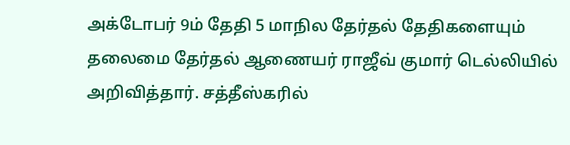அக்டோபர் 9ம் தேதி 5 மாநில தேர்தல் தேதிகளையும் தலைமை தேர்தல் ஆணையர் ராஜீவ் குமார் டெல்லியில் அறிவித்தார். சத்தீஸ்கரில்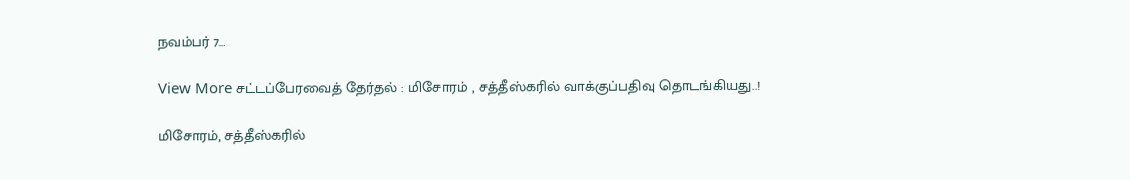நவம்பர் 7…

View More சட்டப்பேரவைத் தேர்தல் : மிசோரம் , சத்தீஸ்கரில் வாக்குப்பதிவு தொடங்கியது..!

மிசோரம், சத்தீஸ்கரில்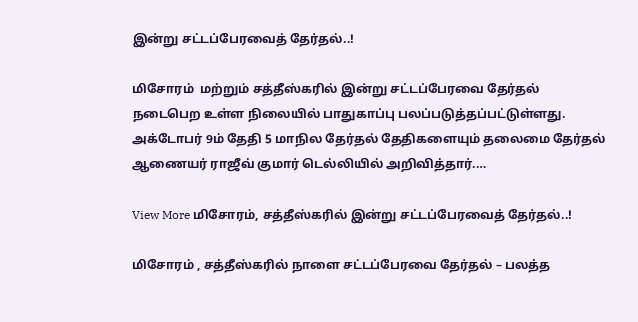இன்று சட்டப்பேரவைத் தேர்தல்..!

மிசோரம்  மற்றும் சத்தீஸ்கரில் இன்று சட்டப்பேரவை தேர்தல் நடைபெற உள்ள நிலையில் பாதுகாப்பு பலப்படுத்தப்பட்டுள்ளது. அக்டோபர் 9ம் தேதி 5 மாநில தேர்தல் தேதிகளையும் தலைமை தேர்தல் ஆணையர் ராஜீவ் குமார் டெல்லியில் அறிவித்தார்.…

View More மிசோரம், சத்தீஸ்கரில் இன்று சட்டப்பேரவைத் தேர்தல்..!

மிசோரம் , சத்தீஸ்கரில் நாளை சட்டப்பேரவை தேர்தல் – பலத்த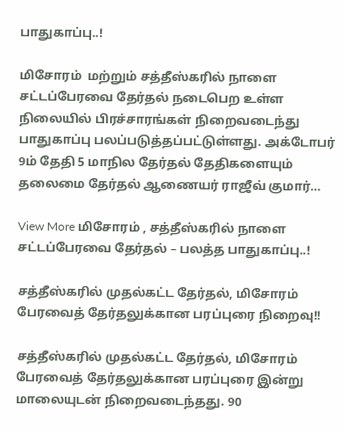பாதுகாப்பு..!

மிசோரம்  மற்றும் சத்தீஸ்கரில் நாளை சட்டப்பேரவை தேர்தல் நடைபெற உள்ள நிலையில் பிரச்சாரங்கள் நிறைவடைந்து பாதுகாப்பு பலப்படுத்தப்பட்டுள்ளது. அக்டோபர் 9ம் தேதி 5 மாநில தேர்தல் தேதிகளையும் தலைமை தேர்தல் ஆணையர் ராஜீவ் குமார்…

View More மிசோரம் , சத்தீஸ்கரில் நாளை சட்டப்பேரவை தேர்தல் – பலத்த பாதுகாப்பு..!

சத்தீஸ்கரில் முதல்கட்ட தேர்தல், மிசோரம் பேரவைத் தேர்தலுக்கான பரப்புரை நிறைவு!!

சத்தீஸ்கரில் முதல்கட்ட தேர்தல், மிசோரம் பேரவைத் தேர்தலுக்கான பரப்புரை இன்று மாலையுடன் நிறைவடைந்தது. 90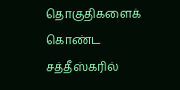தொகுதிகளைக் கொண்ட சத்தீஸ்கரில்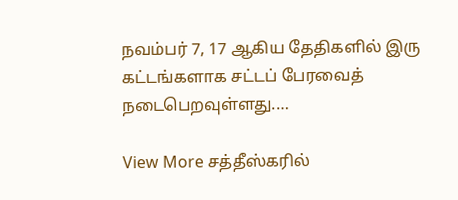நவம்பர் 7, 17 ஆகிய தேதிகளில் இரு கட்டங்களாக சட்டப் பேரவைத் நடைபெறவுள்ளது.…

View More சத்தீஸ்கரில்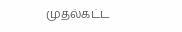முதல்கட்ட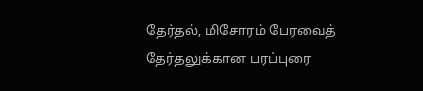தேர்தல், மிசோரம் பேரவைத் தேர்தலுக்கான பரப்புரை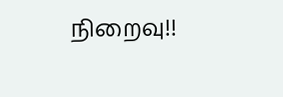நிறைவு!!